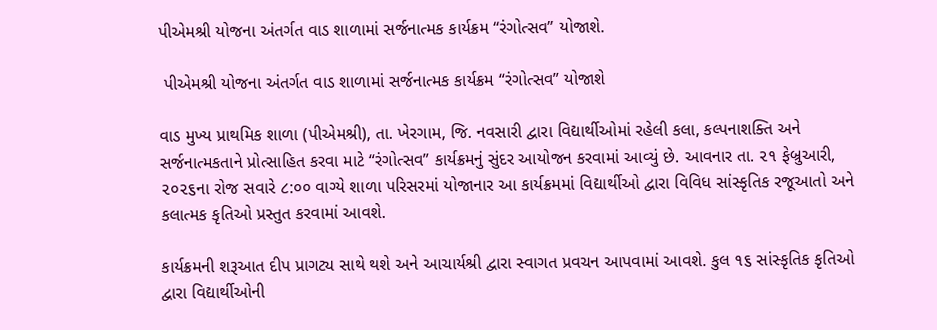પીએમશ્રી યોજના અંતર્ગત વાડ શાળામાં સર્જનાત્મક કાર્યક્રમ “રંગોત્સવ” યોજાશે.

 પીએમશ્રી યોજના અંતર્ગત વાડ શાળામાં સર્જનાત્મક કાર્યક્રમ “રંગોત્સવ” યોજાશે

વાડ મુખ્ય પ્રાથમિક શાળા (પીએમશ્રી), તા. ખેરગામ, જિ. નવસારી દ્વારા વિદ્યાર્થીઓમાં રહેલી કલા, કલ્પનાશક્તિ અને સર્જનાત્મકતાને પ્રોત્સાહિત કરવા માટે “રંગોત્સવ” કાર્યક્રમનું સુંદર આયોજન કરવામાં આવ્યું છે. આવનાર તા. ૨૧ ફેબ્રુઆરી, ૨૦૨૬ના રોજ સવારે ૮:૦૦ વાગ્યે શાળા પરિસરમાં યોજાનાર આ કાર્યક્રમમાં વિદ્યાર્થીઓ દ્વારા વિવિધ સાંસ્કૃતિક રજૂઆતો અને કલાત્મક કૃતિઓ પ્રસ્તુત કરવામાં આવશે.

કાર્યક્રમની શરૂઆત દીપ પ્રાગટ્ય સાથે થશે અને આચાર્યશ્રી દ્વારા સ્વાગત પ્રવચન આપવામાં આવશે. કુલ ૧૬ સાંસ્કૃતિક કૃતિઓ દ્વારા વિદ્યાર્થીઓની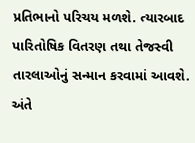પ્રતિભાનો પરિચય મળશે. ત્યારબાદ પારિતોષિક વિતરણ તથા તેજસ્વી તારલાઓનું સન્માન કરવામાં આવશે. અંતે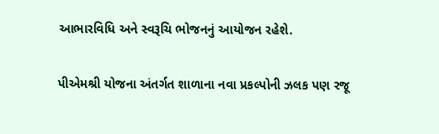આભારવિધિ અને સ્વરૂચિ ભોજનનું આયોજન રહેશે.

પીએમશ્રી યોજના અંતર્ગત શાળાના નવા પ્રકલ્પોની ઝલક પણ રજૂ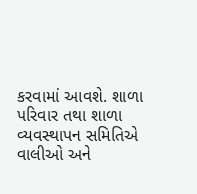કરવામાં આવશે. શાળા પરિવાર તથા શાળા વ્યવસ્થાપન સમિતિએ વાલીઓ અને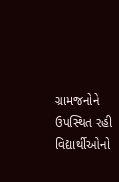ગ્રામજનોને ઉપસ્થિત રહી વિદ્યાર્થીઓનો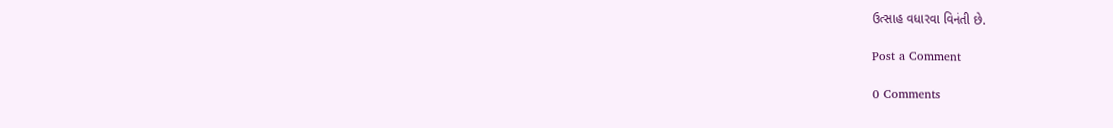ઉત્સાહ વધારવા વિનંતી છે.

Post a Comment

0 Comments